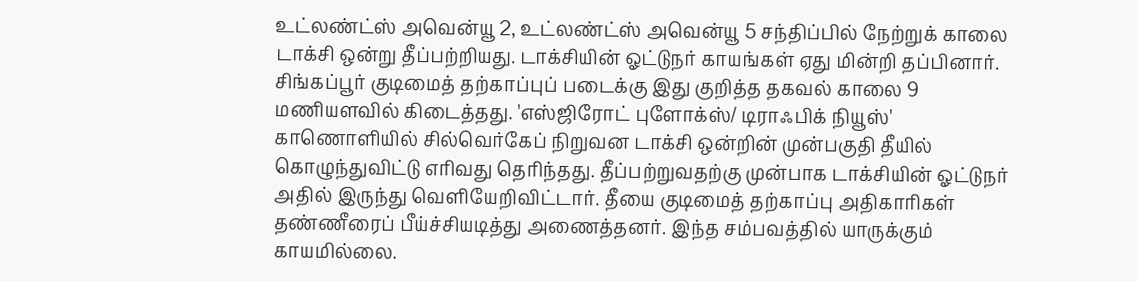உட்லண்ட்ஸ் அவென்யூ 2, உட்லண்ட்ஸ் அவென்யூ 5 சந்திப்பில் நேற்றுக் காலை டாக்சி ஒன்று தீப்பற்றியது. டாக்சியின் ஓட்டுநர் காயங்கள் ஏது மின்றி தப்பினார். சிங்கப்பூர் குடிமைத் தற்காப்புப் படைக்கு இது குறித்த தகவல் காலை 9 மணியளவில் கிடைத்தது. 'எஸ்ஜிரோட் புளோக்ஸ்/ டிராஃபிக் நியூஸ்' காணொளியில் சில்வெர்கேப் நிறுவன டாக்சி ஒன்றின் முன்பகுதி தீயில் கொழுந்துவிட்டு எரிவது தெரிந்தது. தீப்பற்றுவதற்கு முன்பாக டாக்சியின் ஓட்டுநர் அதில் இருந்து வெளியேறிவிட்டார். தீயை குடிமைத் தற்காப்பு அதிகாரிகள் தண்ணீரைப் பீய்ச்சியடித்து அணைத்தனர். இந்த சம்பவத்தில் யாருக்கும் காயமில்லை.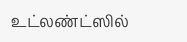உட்லண்ட்ஸில்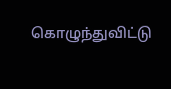கொழுந்துவிட்டு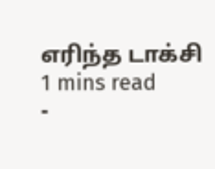எரிந்த டாக்சி
1 mins read
-